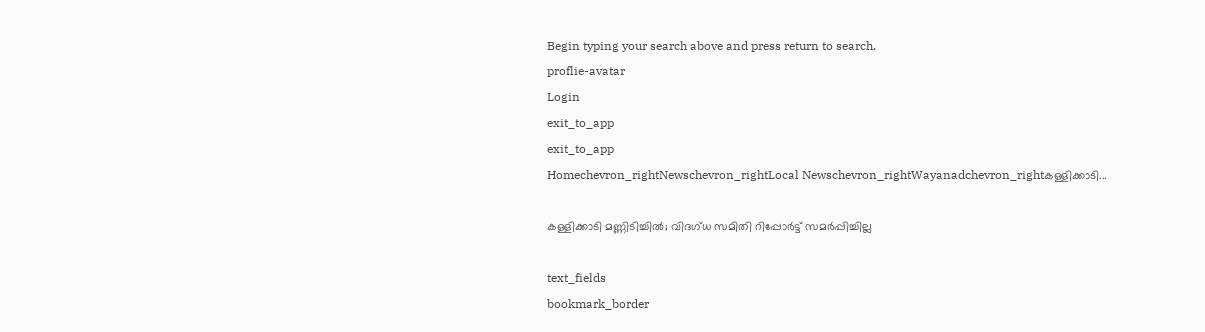Begin typing your search above and press return to search.
proflie-avatar
Login
exit_to_app
exit_to_app
Homechevron_rightNewschevron_rightLocal Newschevron_rightWayanadchevron_rightകള്ളിക്കാടി...

കള്ളിക്കാടി മണ്ണിടിച്ചിൽ; വിദഗ്ധ സമിതി റിപ്പോർട്ട് സമർപ്പിച്ചില്ല

text_fields
bookmark_border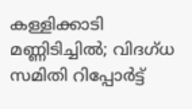കള്ളിക്കാടി മണ്ണിടിച്ചിൽ; വിദഗ്ധ സമിതി റിപ്പോർട്ട്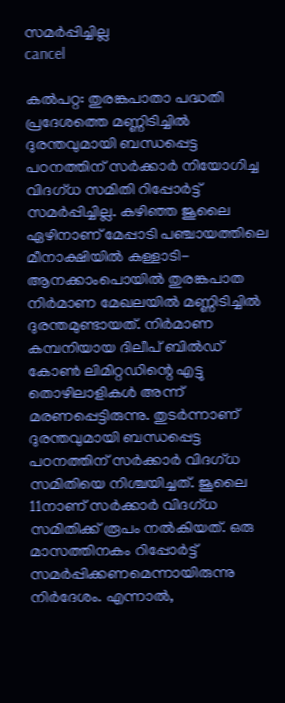സമർപ്പിച്ചില്ല
cancel

കൽപറ്റ: തുരങ്കപാതാ പദ്ധതി പ്രദേശത്തെ മണ്ണിടിച്ചിൽ ദുരന്തവുമായി ബന്ധപ്പെട്ട പഠനത്തിന് സർക്കാർ നിയോഗിച്ച വിദഗ്ധ സമിതി റിപ്പോർട്ട് സമർപ്പിച്ചില്ല. കഴിഞ്ഞ ജൂലൈ ഏഴിനാണ് മേപ്പാടി പഞ്ചായത്തിലെ മീനാക്ഷിയിൽ കള്ളാടി-ആനക്കാംപൊയിൽ തുരങ്കപാത നിർമാണ മേഖലയിൽ മണ്ണിടിച്ചിൽ ദുരന്തമുണ്ടായത്. നിർമാണ കമ്പനിയായ ദിലീപ് ബിൽഡ് കോൺ ലിമിറ്റഡിന്റെ എട്ടു തൊഴിലാളികൾ അന്ന് മരണപ്പെട്ടിരുന്നു. തുടർന്നാണ് ദുരന്തവുമായി ബന്ധപ്പെട്ട പഠനത്തിന് സർക്കാർ വിദഗ്ധ സമിതിയെ നിശ്ചയിച്ചത്. ജൂലൈ 11നാണ് സർക്കാർ വിദഗ്ധ സമിതിക്ക് രൂപം നൽകിയത്. ഒരു മാസത്തിനകം റിപ്പോർട്ട് സമർപ്പിക്കണമെന്നായിരുന്നു നിർദേശം. എന്നാൽ,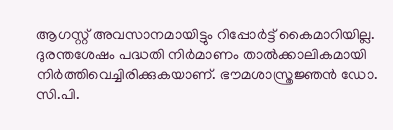ആഗസ്റ്റ് അവസാനമായിട്ടും റിപ്പോർട്ട് കൈമാറിയില്ല. ദുരന്തശേഷം പദ്ധതി നിർമാണം താൽക്കാലികമായി നിർത്തിവെച്ചിരിക്കുകയാണ്. ഭൗമശാസ്ത്രജ്ഞൻ ഡോ. സി.പി.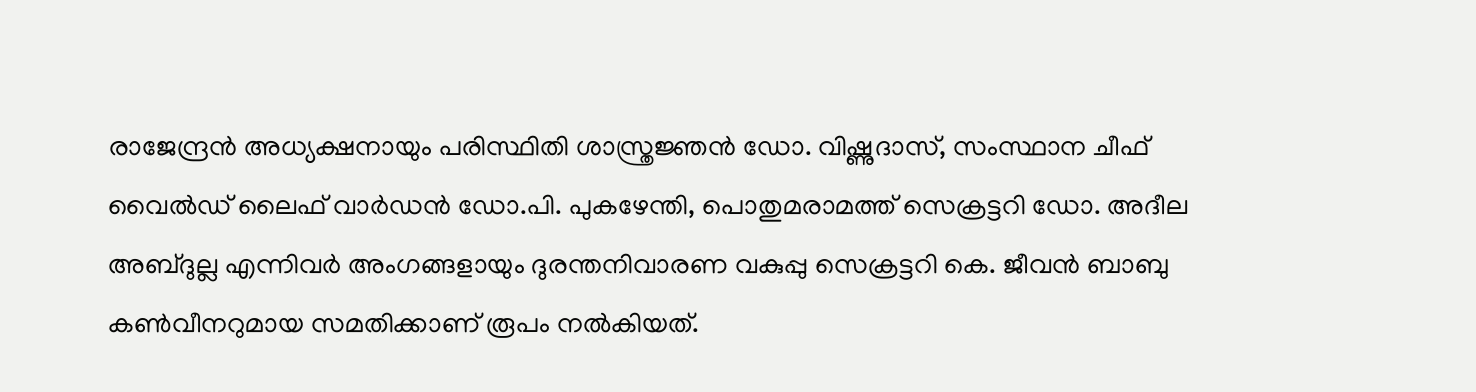രാജേന്ദ്രൻ അധ്യക്ഷനായും പരിസ്ഥിതി ശാസ്ത്രജ്ഞൻ ഡോ. വിഷ്ണുദാസ്, സംസ്ഥാന ചീഫ് വൈൽഡ് ലൈഫ് വാർഡൻ ഡോ.പി. പുകഴേന്തി, പൊതുമരാമത്ത് സെക്രട്ടറി ഡോ. അദീല അബ്ദുല്ല എന്നിവർ അംഗങ്ങളായും ദുരന്തനിവാരണ വകുപ്പു സെക്രട്ടറി കെ. ജീവൻ ബാബു കൺവീനറുമായ സമതിക്കാണ് രൂപം നൽകിയത്.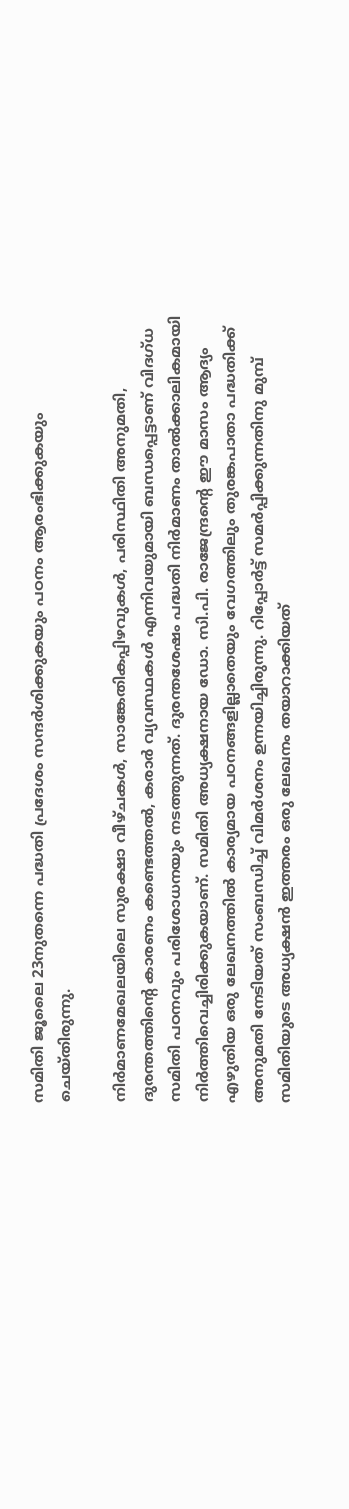സമിതി ജൂലൈ 23നുതന്നെ പദ്ധതി പ്രദേശം സന്ദർശിക്കുകയും പഠനം ആരംഭിക്കുകയും ചെയ്തിരുന്നു.

നിർമാണമേഖലയിലെ സുരക്ഷാ വീഴ്ചകൾ, സാങ്കേതികപ്പിഴവുകൾ, പരിസ്ഥിതി അനുമതി, ദുരന്തത്തിന്റെ കാരണം കണ്ടെത്തൽ, കരാർ വ്യവസ്ഥകൾ എന്നിവയുമായി ബന്ധപ്പെട്ടാണ് വിദഗ്ധ സമിതി പഠനവും പരിശോധനയും നടത്തുന്നത്. ദുരന്തശേഷം പദ്ധതി നിർമാണം താൽക്കാലികമായി നിർത്തിവെച്ചിരിക്കുകയാണ്. സമിതി അധ്യക്ഷനായ ഡോ. സി.പി. രാജേന്ദ്രന്റെ ഈ മാസം ആദ്യം എഴുതിയ ഒരു ലേഖനത്തിൽ കാര്യമായ പഠനങ്ങളില്ലാതെയും വേഗത്തിലും തുരങ്കപാതാ പദ്ധതിക്ക് അനുമതി നേടിയത് സംബന്ധിച്ച് വിമർശനം ഉന്നയിച്ചിരുന്നു. റിപ്പോർട്ട് സമർപ്പിക്കുന്നതിനു മുമ്പ് സമിതിയുടെ അധ്യക്ഷൻ ഇത്തരം ഒരു ലേഖനം തയാറാക്കിയത്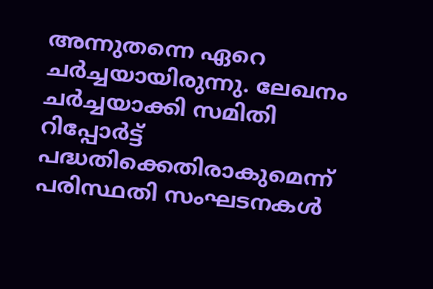അന്നുതന്നെ ഏറെ ചർച്ചയായിരുന്നു. ലേഖനം ചർച്ചയാക്കി സമിതി റിപ്പോർട്ട് പദ്ധതിക്കെതിരാകുമെന്ന് പരിസ്ഥതി സംഘടനകൾ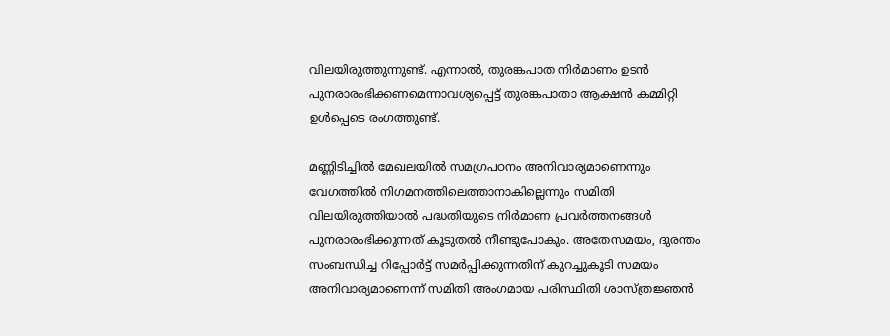വിലയിരുത്തുന്നുണ്ട്. എന്നാൽ, തുരങ്കപാത നിർമാണം ഉടൻ പുനരാരംഭിക്കണമെന്നാവശ്യപ്പെട്ട് തുരങ്കപാതാ ആക്ഷൻ കമ്മിറ്റി ഉൾപ്പെടെ രംഗത്തുണ്ട്.

മണ്ണിടിച്ചിൽ മേഖലയിൽ സമഗ്രപഠനം അനിവാര്യമാണെന്നും വേഗത്തിൽ നിഗമനത്തിലെത്താനാകില്ലെന്നും സമിതി വിലയിരുത്തിയാൽ പദ്ധതിയുടെ നിർമാണ പ്രവർത്തനങ്ങൾ പുനരാരംഭിക്കുന്നത് കൂടുതൽ നീണ്ടുപോകും. അതേസമയം, ദുരന്തം സംബന്ധിച്ച റിപ്പോർട്ട് സമർപ്പിക്കുന്നതിന് കുറച്ചുകൂടി സമയം അനിവാര്യമാണെന്ന് സമിതി അംഗമായ പരിസ്ഥിതി ശാസ്ത്രജ്ഞൻ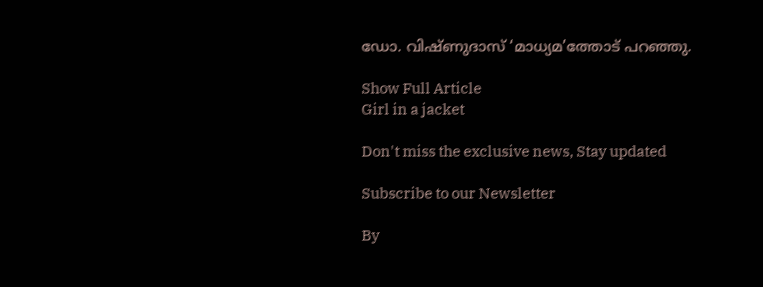ഡോ. വിഷ്ണുദാസ് ‘മാധ്യമ’ത്തോട് പറഞ്ഞു.

Show Full Article
Girl in a jacket

Don't miss the exclusive news, Stay updated

Subscribe to our Newsletter

By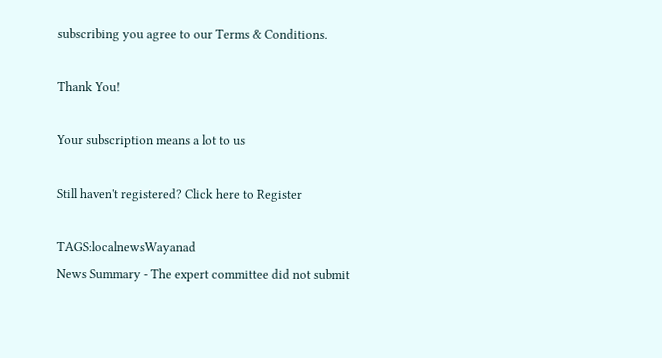subscribing you agree to our Terms & Conditions.

Thank You!

Your subscription means a lot to us

Still haven't registered? Click here to Register

TAGS:localnewsWayanad
News Summary - The expert committee did not submit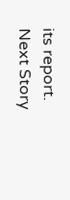its report.
Next Story